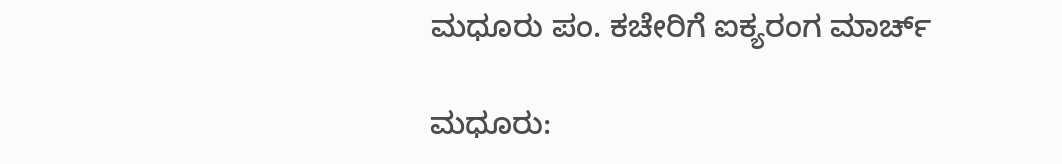ಮಧೂರು ಪಂ. ಕಚೇರಿಗೆ ಐಕ್ಯರಂಗ ಮಾರ್ಚ್

ಮಧೂರು: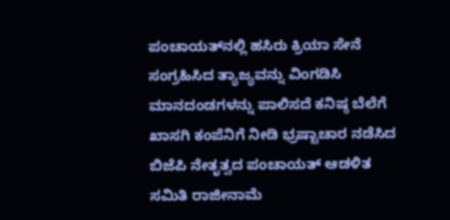ಪಂಚಾಯತ್‌ನಲ್ಲಿ ಹಸಿರು ಕ್ರಿಯಾ ಸೇನೆ ಸಂಗ್ರಹಿಸಿದ ತ್ಯಾಜ್ಯವನ್ನು ವಿಂಗಡಿಸಿ ಮಾನದಂಡಗಳನ್ನು ಪಾಲಿಸದೆ ಕನಿಷ್ಠ ಬೆಲೆಗೆ ಖಾಸಗಿ ಕಂಪೆನಿಗೆ ನೀಡಿ ಭ್ರಷ್ಟಾಚಾರ ನಡೆಸಿದ ಬಿಜೆಪಿ ನೇತೃತ್ವದ ಪಂಚಾಯತ್ ಆಡಳಿತ ಸಮಿತಿ ರಾಜೀನಾಮೆ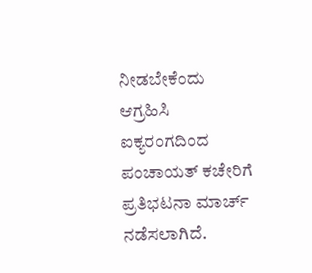ನೀಡಬೇಕೆಂದು ಆಗ್ರಹಿಸಿ ಐಕ್ಯರಂಗದಿಂದ ಪಂಚಾಯತ್ ಕಚೇರಿಗೆ ಪ್ರತಿಭಟನಾ ಮಾರ್ಚ್ ನಡೆಸಲಾಗಿದೆ.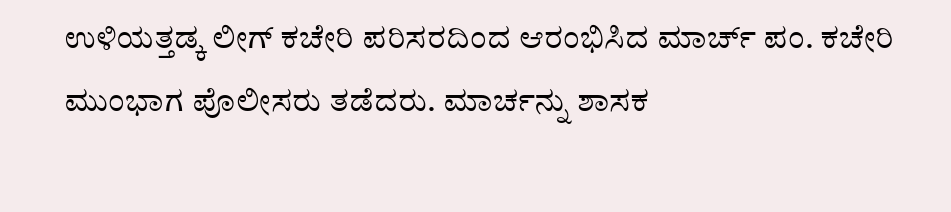ಉಳಿಯತ್ತಡ್ಕ ಲೀಗ್ ಕಚೇರಿ ಪರಿಸರದಿಂದ ಆರಂಭಿಸಿದ ಮಾರ್ಚ್ ಪಂ. ಕಚೇರಿ ಮುಂಭಾಗ ಪೊಲೀಸರು ತಡೆದರು. ಮಾರ್ಚನ್ನು ಶಾಸಕ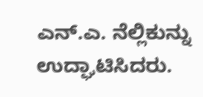ಎನ್.ಎ. ನೆಲ್ಲಿಕುನ್ನು ಉದ್ಘಾಟಿಸಿದರು.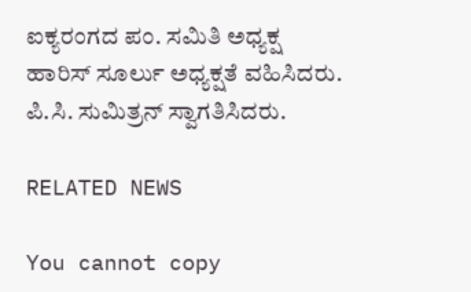ಐಕ್ಯರಂಗದ ಪಂ. ಸಮಿತಿ ಅಧ್ಯಕ್ಷ ಹಾರಿಸ್ ಸೂರ್ಲು ಅಧ್ಯಕ್ಷತೆ ವಹಿಸಿದರು. ಪಿ.ಸಿ. ಸುಮಿತ್ರನ್ ಸ್ವಾಗತಿಸಿದರು.

RELATED NEWS

You cannot copy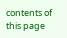contents of this page